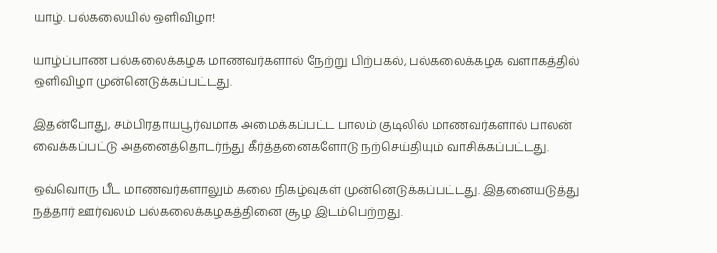யாழ். பல்கலையில் ஒளிவிழா!

யாழ்ப்பாண பல்கலைக்கழக மாணவர்களால் நேற்று பிற்பகல், பல்கலைக்கழக வளாகத்தில் ஒளிவிழா முன்னெடுக்கப்பட்டது.

இதன்போது, சம்பிரதாயபூர்வமாக அமைக்கப்பட்ட பாலம் குடிலில் மாணவர்களால் பாலன் வைக்கப்பட்டு அதனைத்தொடர்ந்து கீர்த்தனைகளோடு நற்செய்தியும் வாசிக்கப்பட்டது.

ஒவ்வொரு பீட மாணவர்களாலும் கலை நிகழ்வுகள் முன்னெடுக்கப்பட்டது. இதனையடுத்து நத்தார் ஊர்வலம் பல்கலைக்கழகத்தினை சூழ இடம்பெற்றது.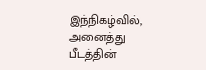இந்நிகழ்வில், அனைத்து பீடத்தின்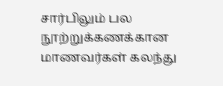சார்பிலும் பல நூற்றுக்கணக்கான மாணவர்கள் கலந்து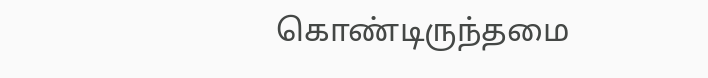கொண்டிருந்தமை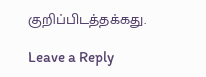குறிப்பிடத்தக்கது.

Leave a Reply